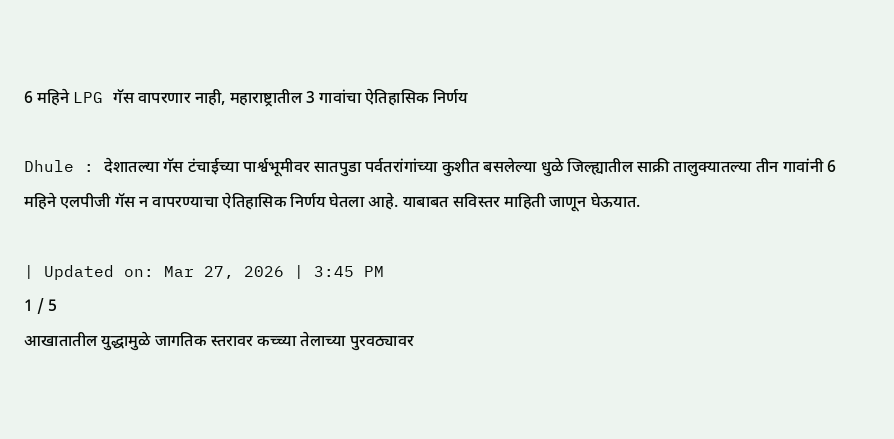6 महिने LPG गॅस वापरणार नाही, महाराष्ट्रातील 3 गावांचा ऐतिहासिक निर्णय

Dhule : देशातल्या गॅस टंचाईच्या पार्श्वभूमीवर सातपुडा पर्वतरांगांच्या कुशीत बसलेल्या धुळे जिल्ह्यातील साक्री तालुक्यातल्या तीन गावांनी 6 महिने एलपीजी गॅस न वापरण्याचा ऐतिहासिक निर्णय घेतला आहे. याबाबत सविस्तर माहिती जाणून घेऊयात.

| Updated on: Mar 27, 2026 | 3:45 PM
1 / 5
आखातातील युद्धामुळे जागतिक स्तरावर कच्च्या तेलाच्या पुरवठ्यावर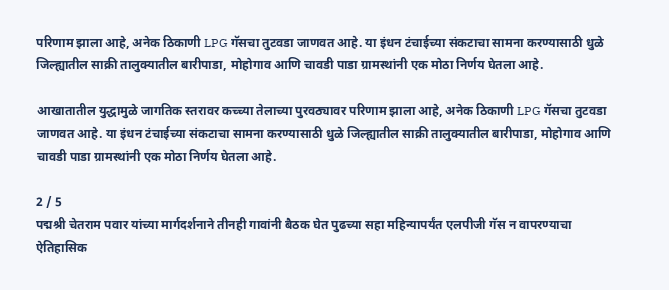परिणाम झाला आहे, अनेक ठिकाणी LPG गॅसचा तुटवडा जाणवत आहे. या इंधन टंचाईच्या संकटाचा सामना करण्यासाठी धुळे जिल्ह्यातील साक्री तालुक्यातील बारीपाडा, मोहोगाव आणि चावडी पाडा ग्रामस्थांनी एक मोठा निर्णय घेतला आहे.

आखातातील युद्धामुळे जागतिक स्तरावर कच्च्या तेलाच्या पुरवठ्यावर परिणाम झाला आहे, अनेक ठिकाणी LPG गॅसचा तुटवडा जाणवत आहे. या इंधन टंचाईच्या संकटाचा सामना करण्यासाठी धुळे जिल्ह्यातील साक्री तालुक्यातील बारीपाडा, मोहोगाव आणि चावडी पाडा ग्रामस्थांनी एक मोठा निर्णय घेतला आहे.

2 / 5
पद्मश्री चेतराम पवार यांच्या मार्गदर्शनाने तीनही गावांनी बैठक घेत पुढच्या सहा महिन्यापर्यंत एलपीजी गॅस न वापरण्याचा ऐतिहासिक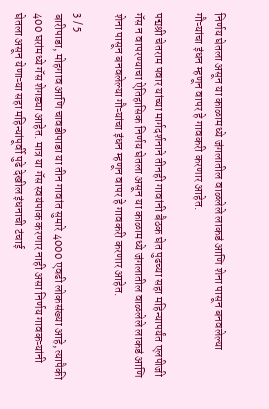निर्णय घेतला असून या काळामध्ये जंगलातील वाळलेले लाकडं आणि शेना पासून बनवलेल्या गौऱ्यांचा इंधन म्हणून वापर हे गावकरी करणार आहेत.

पद्मश्री चेतराम पवार यांच्या मार्गदर्शनाने तीनही गावांनी बैठक घेत पुढच्या सहा महिन्यापर्यंत एलपीजी गॅस न वापरण्याचा ऐतिहासिक निर्णय घेतला असून या काळामध्ये जंगलातील वाळलेले लाकडं आणि शेना पासून बनवलेल्या गौऱ्यांचा इंधन म्हणून वापर हे गावकरी करणार आहेत.

3 / 5
बारीपाडा, मोहगाव आणि चावडीपाडा या तीन गावांत सुमारे 4000 एवढी लोकसंख्या आहे, त्यापैकी 400 घरांमध्ये गॅस शेगड्या आहेत. मात्र या गॅस स्वयंपाक करणार नाही असा निर्णय गावकऱ्यांनी घेतला असून येणाऱ्या सहा महिन्यांपूर्वी पुढे देखील इंधनाची टंचाई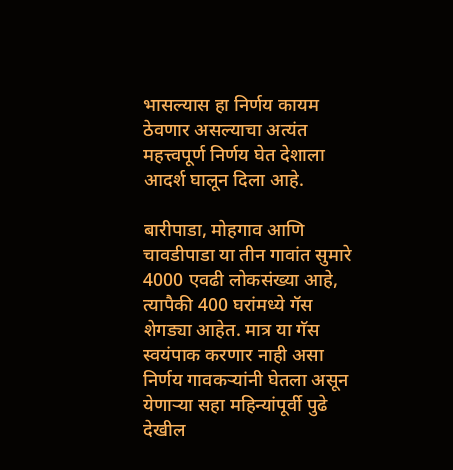भासल्यास हा निर्णय कायम ठेवणार असल्याचा अत्यंत महत्त्वपूर्ण निर्णय घेत देशाला आदर्श घालून दिला आहे.

बारीपाडा, मोहगाव आणि चावडीपाडा या तीन गावांत सुमारे 4000 एवढी लोकसंख्या आहे, त्यापैकी 400 घरांमध्ये गॅस शेगड्या आहेत. मात्र या गॅस स्वयंपाक करणार नाही असा निर्णय गावकऱ्यांनी घेतला असून येणाऱ्या सहा महिन्यांपूर्वी पुढे देखील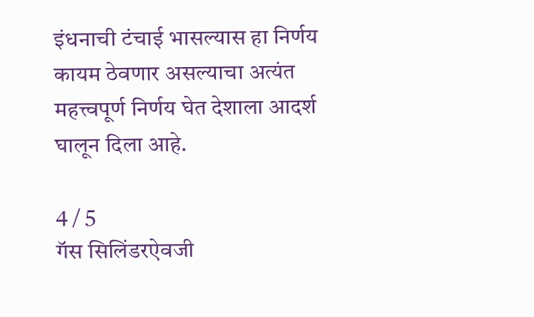इंधनाची टंचाई भासल्यास हा निर्णय कायम ठेवणार असल्याचा अत्यंत महत्त्वपूर्ण निर्णय घेत देशाला आदर्श घालून दिला आहे.

4 / 5
गॅस सिलिंडरऐवजी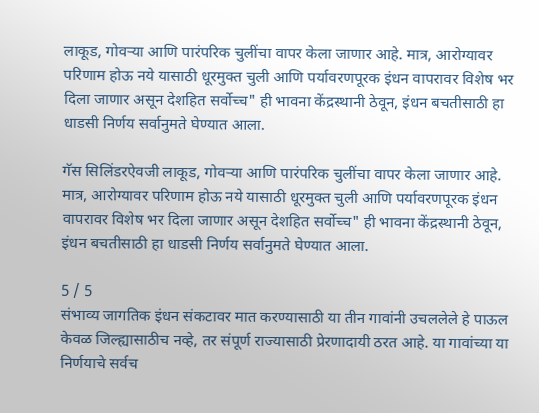लाकूड, गोवऱ्या आणि पारंपरिक चुलींचा वापर केला जाणार आहे. मात्र, आरोग्यावर परिणाम होऊ नये यासाठी धूरमुक्त चुली आणि पर्यावरणपूरक इंधन वापरावर विशेष भर दिला जाणार असून देशहित सर्वोच्च" ही भावना केंद्रस्थानी ठेवून, इंधन बचतीसाठी हा धाडसी निर्णय सर्वानुमते घेण्यात आला.

गॅस सिलिंडरऐवजी लाकूड, गोवऱ्या आणि पारंपरिक चुलींचा वापर केला जाणार आहे. मात्र, आरोग्यावर परिणाम होऊ नये यासाठी धूरमुक्त चुली आणि पर्यावरणपूरक इंधन वापरावर विशेष भर दिला जाणार असून देशहित सर्वोच्च" ही भावना केंद्रस्थानी ठेवून, इंधन बचतीसाठी हा धाडसी निर्णय सर्वानुमते घेण्यात आला.

5 / 5
संभाव्य जागतिक इंधन संकटावर मात करण्यासाठी या तीन गावांनी उचललेले हे पाऊल केवळ जिल्ह्यासाठीच नव्हे, तर संपूर्ण राज्यासाठी प्रेरणादायी ठरत आहे. या गावांच्या या निर्णयाचे सर्वच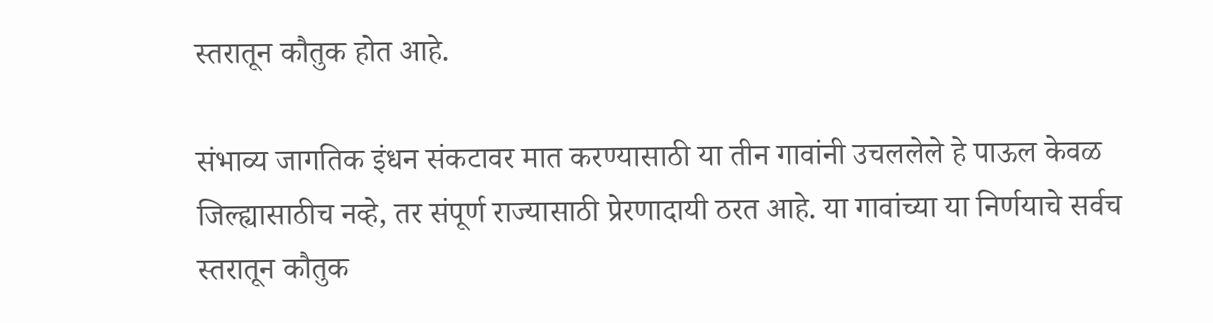स्तरातून कौतुक होत आहे.

संभाव्य जागतिक इंधन संकटावर मात करण्यासाठी या तीन गावांनी उचललेले हे पाऊल केवळ जिल्ह्यासाठीच नव्हे, तर संपूर्ण राज्यासाठी प्रेरणादायी ठरत आहे. या गावांच्या या निर्णयाचे सर्वच स्तरातून कौतुक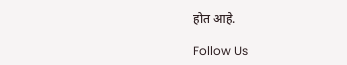होत आहे.

Follow Us